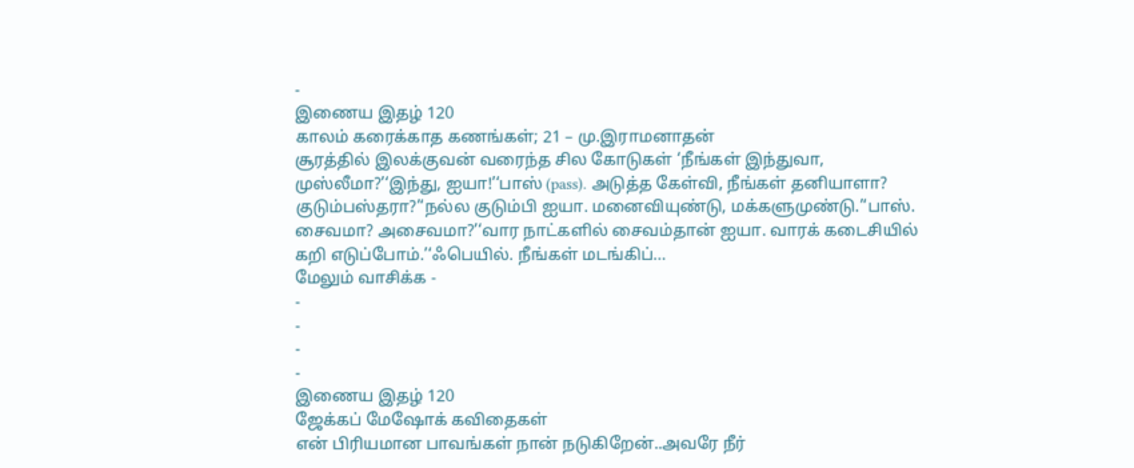-
இணைய இதழ் 120
காலம் கரைக்காத கணங்கள்; 21 – மு.இராமனாதன்
சூரத்தில் இலக்குவன் வரைந்த சில கோடுகள் ‘நீங்கள் இந்துவா, முஸ்லீமா?’‘இந்து, ஐயா!’‘பாஸ் (pass). அடுத்த கேள்வி, நீங்கள் தனியாளா? குடும்பஸ்தரா?’‘நல்ல குடும்பி ஐயா. மனைவியுண்டு, மக்களுமுண்டு.’‘பாஸ். சைவமா? அசைவமா?’‘வார நாட்களில் சைவம்தான் ஐயா. வாரக் கடைசியில் கறி எடுப்போம்.’‘ஃபெயில். நீங்கள் மடங்கிப்…
மேலும் வாசிக்க -
-
-
-
-
இணைய இதழ் 120
ஜேக்கப் மேஷோக் கவிதைகள்
என் பிரியமான பாவங்கள் நான் நடுகிறேன்..அவரே நீர்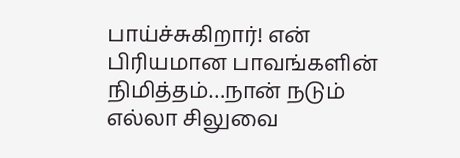பாய்ச்சுகிறார்! என் பிரியமான பாவங்களின் நிமித்தம்…நான் நடும் எல்லா சிலுவை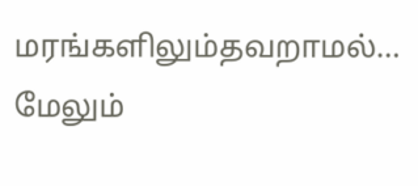மரங்களிலும்தவறாமல்…
மேலும்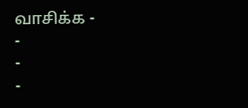வாசிக்க -
-
-
-